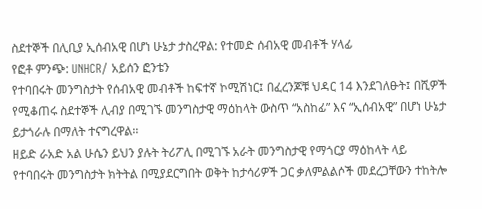ስደተኞች በሊቢያ ኢሰብአዊ በሆነ ሁኔታ ታስረዋል: የተመድ ሰብአዊ መብቶች ሃላፊ
የፎቶ ምንጭ: UNHCR/ አይሰን ፎንቴን
የተባበሩት መንግስታት የሰብአዊ መብቶች ከፍተኛ ኮሚሽነር፤ በፈረንጆቹ ህዳር 14 እንደገለፁት፤ በሺዎች የሚቆጠሩ ስደተኞች ሊብያ በሚገኙ መንግስታዊ ማዕከላት ውስጥ “አስከፊ” እና “ኢሰብአዊ” በሆነ ሁኔታ ይታጎራሉ በማለት ተናግረዋል፡፡
ዘይድ ራአድ አል ሁሴን ይህን ያሉት ትሪፖሊ በሚገኙ አራት መንግስታዊ የማጎርያ ማዕከላት ላይ የተባበሩት መንግስታት ክትትል በሚያደርግበት ወቅት ከታሳሪዎች ጋር ቃለምልልሶች መደረጋቸውን ተከትሎ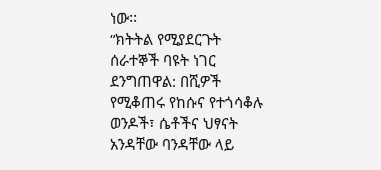ነው፡፡
“ክትትል የሚያደርጉት ሰራተኞች ባዩት ነገር ደንግጠዋል: በሺዎች የሚቆጠሩ የከሱና የተጎሳቆሉ ወንዶች፣ ሴቶችና ህፃናት አንዳቸው ባንዳቸው ላይ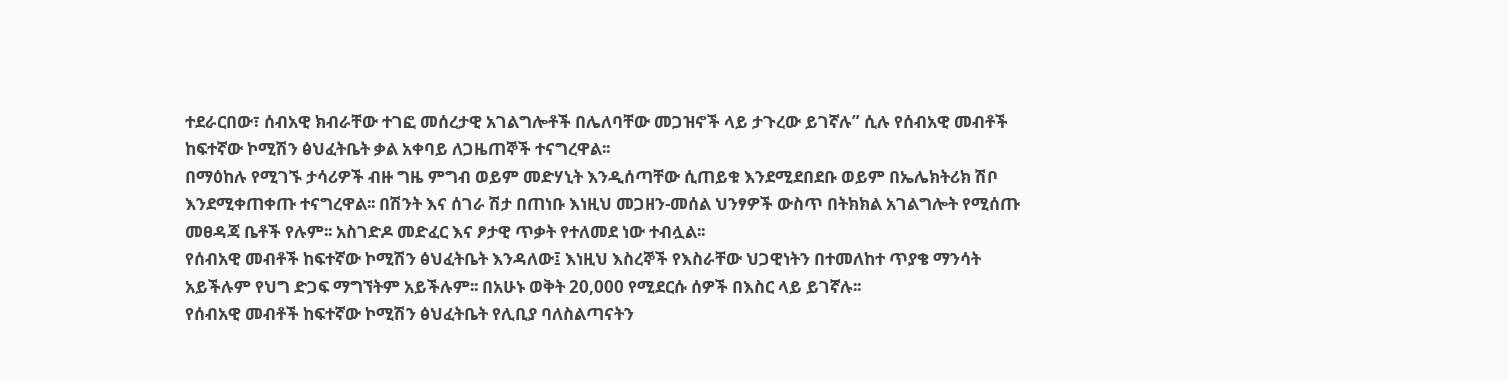ተደራርበው፣ ሰብአዊ ክብራቸው ተገፎ መሰረታዊ አገልግሎቶች በሌለባቸው መጋዝኖች ላይ ታጉረው ይገኛሉ” ሲሉ የሰብአዊ መብቶች ከፍተኛው ኮሚሽን ፅህፈትቤት ቃል አቀባይ ለጋዜጠኞች ተናግረዋል፡፡
በማዕከሉ የሚገኙ ታሳሪዎች ብዙ ግዜ ምግብ ወይም መድሃኒት እንዲሰጣቸው ሲጠይቁ እንደሚደበደቡ ወይም በኤሌክትሪክ ሽቦ እንደሚቀጠቀጡ ተናግረዋል፡፡ በሽንት እና ሰገራ ሽታ በጠነቡ እነዚህ መጋዘን-መሰል ህንፃዎች ውስጥ በትክክል አገልግሎት የሚሰጡ መፀዳጃ ቤቶች የሉም፡፡ አስገድዶ መድፈር እና ፆታዊ ጥቃት የተለመደ ነው ተብሏል፡፡
የሰብአዊ መብቶች ከፍተኛው ኮሚሽን ፅህፈትቤት እንዳለው፤ እነዚህ እስረኞች የእስራቸው ህጋዊነትን በተመለከተ ጥያቄ ማንሳት አይችሉም የህግ ድጋፍ ማግኘትም አይችሉም፡፡ በአሁኑ ወቅት 20,000 የሚደርሱ ሰዎች በእስር ላይ ይገኛሉ፡፡
የሰብአዊ መብቶች ከፍተኛው ኮሚሽን ፅህፈትቤት የሊቢያ ባለስልጣናትን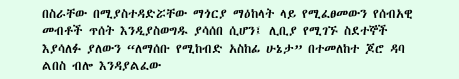በስራቸው በሚያስተዳድሯቸው ማጎርያ ማዕከላት ላይ የሚፈፀመውን የሰብአዊ መብቶች ጥሰት እንዲያስወግዱ ያሳሰበ ሲሆን፤ ሊቢያ የሚገኙ ስደተኞች እያሳለፉ ያለውን “ለማሰቡ የሚከብድ አስከፊ ሁኔታ” በተመለከተ ጆሮ ዳባ ልበስ ብሎ እንዳያልፈው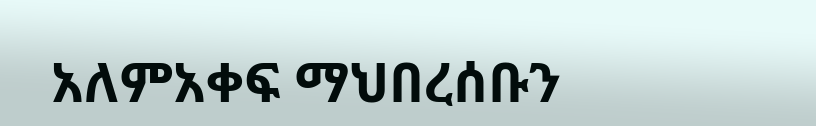አለምአቀፍ ማህበረሰቡን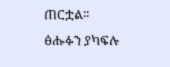ጠርቷል፡፡
ፅሑፉን ያካፍሉ